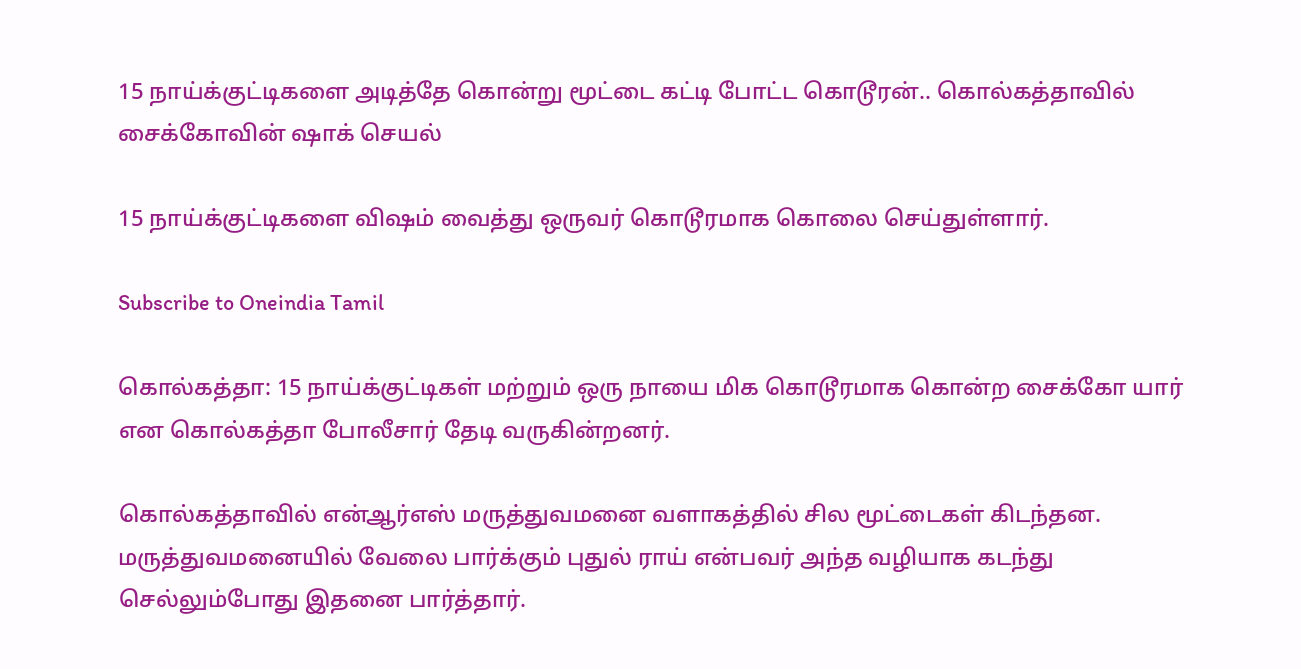15 நாய்க்குட்டிகளை அடித்தே கொன்று மூட்டை கட்டி போட்ட கொடூரன்.. கொல்கத்தாவில் சைக்கோவின் ஷாக் செயல்

15 நாய்க்குட்டிகளை விஷம் வைத்து ஒருவர் கொடூரமாக கொலை செய்துள்ளார்.

Subscribe to Oneindia Tamil

கொல்கத்தா: 15 நாய்க்குட்டிகள் மற்றும் ஒரு நாயை மிக கொடூரமாக கொன்ற சைக்கோ யார் என கொல்கத்தா போலீசார் தேடி வருகின்றனர்.

கொல்கத்தாவில் என்ஆர்எஸ் மருத்துவமனை வளாகத்தில் சில மூட்டைகள் கிடந்தன. மருத்துவமனையில் வேலை பார்க்கும் புதுல் ராய் என்பவர் அந்த வழியாக கடந்து செல்லும்போது இதனை பார்த்தார்.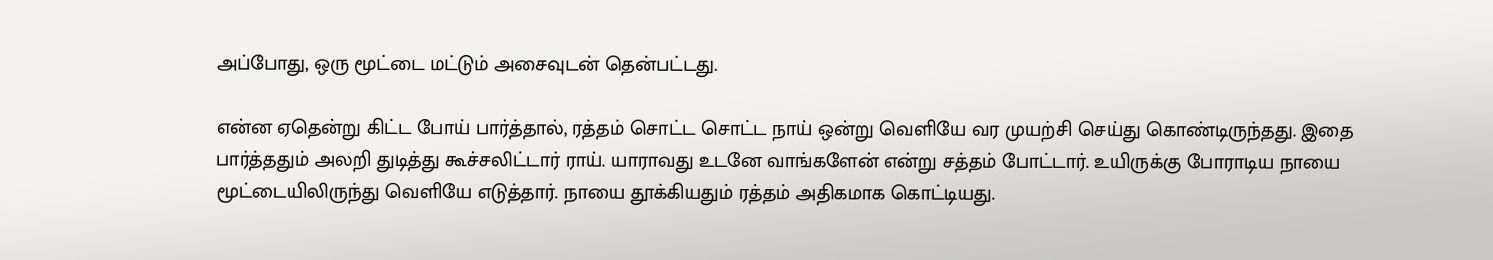அப்போது, ஒரு மூட்டை மட்டும் அசைவுடன் தென்பட்டது.

என்ன ஏதென்று கிட்ட போய் பார்த்தால், ரத்தம் சொட்ட சொட்ட நாய் ஒன்று வெளியே வர முயற்சி செய்து கொண்டிருந்தது. இதை பார்த்ததும் அலறி துடித்து கூச்சலிட்டார் ராய். யாராவது உடனே வாங்களேன் என்று சத்தம் போட்டார். உயிருக்கு போராடிய நாயை மூட்டையிலிருந்து வெளியே எடுத்தார். நாயை தூக்கியதும் ரத்தம் அதிகமாக கொட்டியது.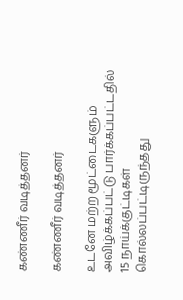கண்ணீர் வடித்தனர்

கண்ணீர் வடித்தனர்

உடனே மற்ற மூட்டைகளும் அவிழ்க்கப்பட்டு பார்க்கப்பட்டதில் 15 நாய்க்குட்டிகள் கொல்லப்பட்டிருந்தது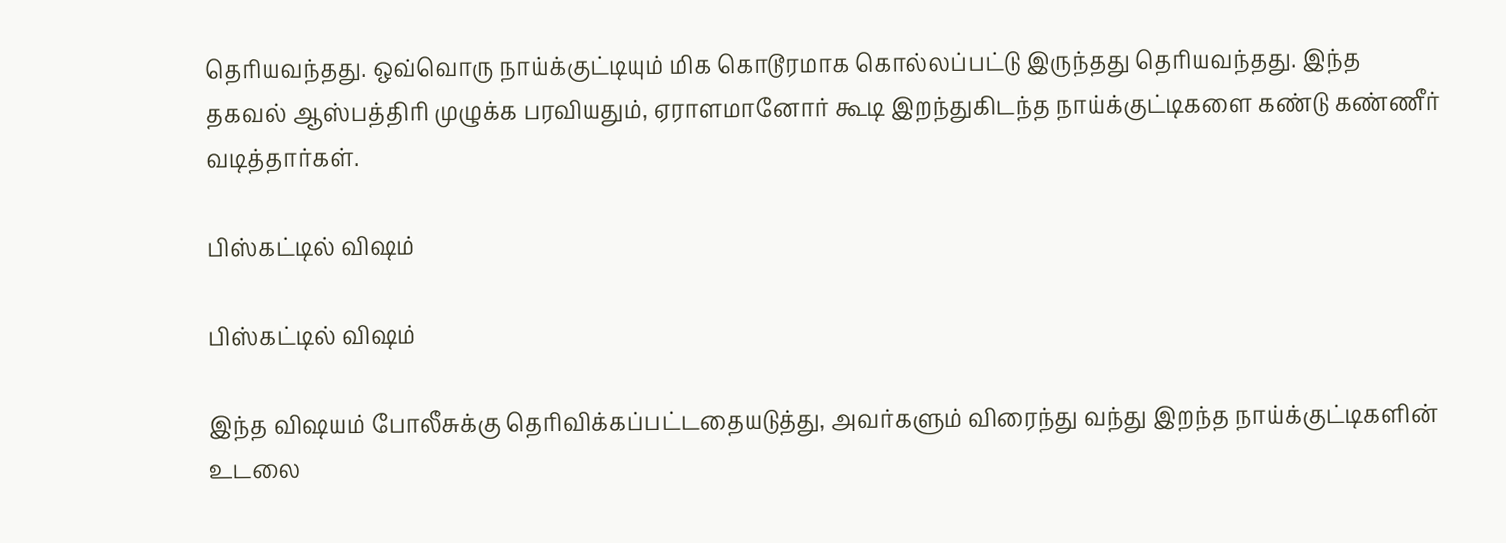தெரியவந்தது. ஒவ்வொரு நாய்க்குட்டியும் மிக கொடூரமாக கொல்லப்பட்டு இருந்தது தெரியவந்தது. இந்த தகவல் ஆஸ்பத்திரி முழுக்க பரவியதும், ஏராளமானோர் கூடி இறந்துகிடந்த நாய்க்குட்டிகளை கண்டு கண்ணீர் வடித்தார்கள்.

பிஸ்கட்டில் விஷம்

பிஸ்கட்டில் விஷம்

இந்த விஷயம் போலீசுக்கு தெரிவிக்கப்பட்டதையடுத்து, அவர்களும் விரைந்து வந்து இறந்த நாய்க்குட்டிகளின் உடலை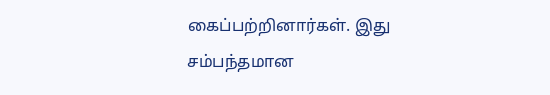கைப்பற்றினார்கள். இது சம்பந்தமான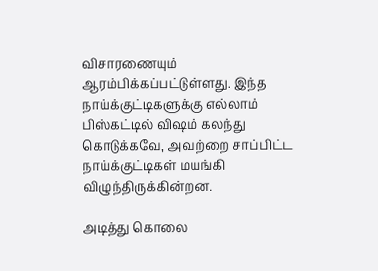விசாரணையும் ஆரம்பிக்கப்பட்டுள்ளது. இந்த நாய்க்குட்டிகளுக்கு எல்லாம் பிஸ்கட்டில் விஷம் கலந்து கொடுக்கவே, அவற்றை சாப்பிட்ட நாய்க்குட்டிகள் மயங்கி விழுந்திருக்கின்றன.

அடித்து கொலை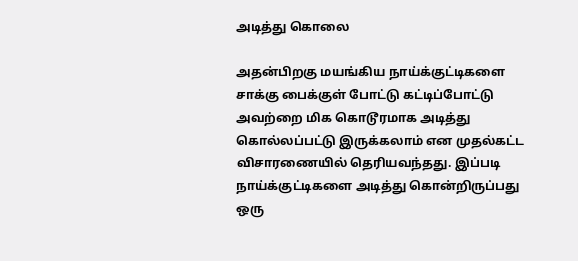அடித்து கொலை

அதன்பிறகு மயங்கிய நாய்க்குட்டிகளை சாக்கு பைக்குள் போட்டு கட்டிப்போட்டு அவற்றை மிக கொடூரமாக அடித்து கொல்லப்பட்டு இருக்கலாம் என முதல்கட்ட விசாரணையில் தெரியவந்தது. இப்படி நாய்க்குட்டிகளை அடித்து கொன்றிருப்பது ஒரு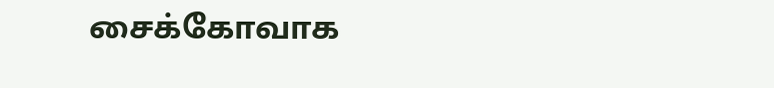சைக்கோவாக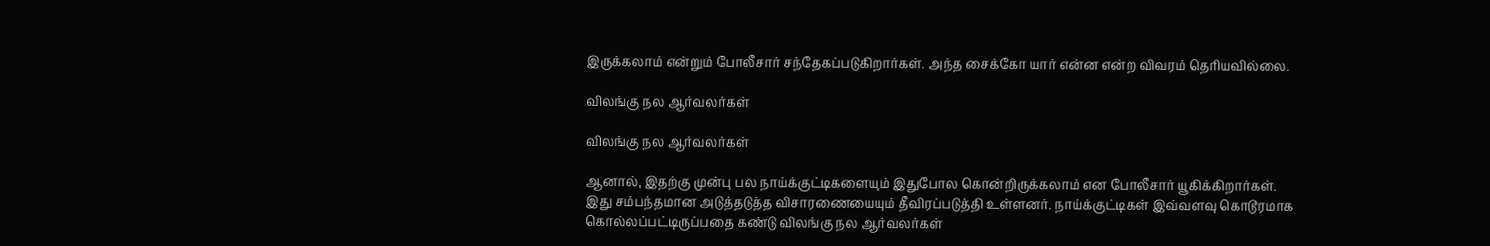இருக்கலாம் என்றும் போலீசார் சந்தேகப்படுகிறார்கள். அந்த சைக்கோ யார் என்ன என்ற விவரம் தெரியவில்லை.

விலங்கு நல ஆர்வலர்கள்

விலங்கு நல ஆர்வலர்கள்

ஆனால், இதற்கு முன்பு பல நாய்க்குட்டிகளையும் இதுபோல கொன்றிருக்கலாம் என போலீசார் யூகிக்கிறார்கள். இது சம்பந்தமான அடுத்தடுத்த விசாரணையையும் தீவிரப்படுத்தி உள்ளனர். நாய்க்குட்டிகள் இவ்வளவு கொடூரமாக கொல்லப்பட்டிருப்பதை கண்டு விலங்கு நல ஆர்வலர்கள்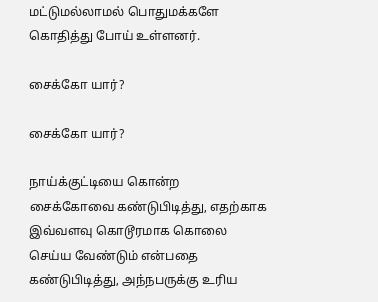மட்டுமல்லாமல் பொதுமக்களே கொதித்து போய் உள்ளனர்.

சைக்கோ யார்?

சைக்கோ யார்?

நாய்க்குட்டியை கொன்ற சைக்கோவை கண்டுபிடித்து, எதற்காக இவ்வளவு கொடூரமாக கொலை செய்ய வேண்டும் என்பதை கண்டுபிடித்து, அந்நபருக்கு உரிய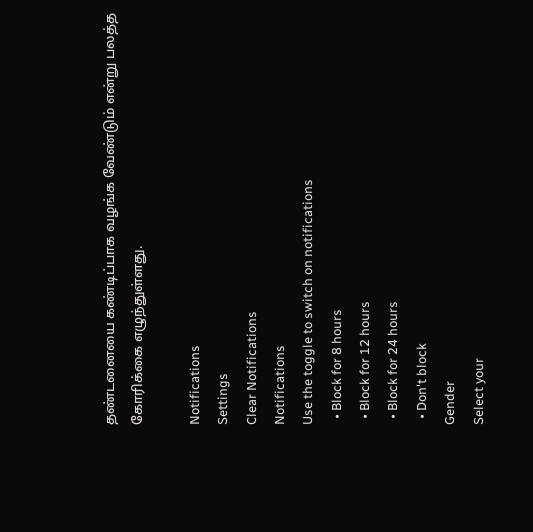தண்டனையை கண்டிப்பாக வழங்க வேண்டும் என்று பலத்த கோரிக்கை எழுந்துள்ளது.

Notifications
Settings
Clear Notifications
Notifications
Use the toggle to switch on notifications
  • Block for 8 hours
  • Block for 12 hours
  • Block for 24 hours
  • Don't block
Gender
Select your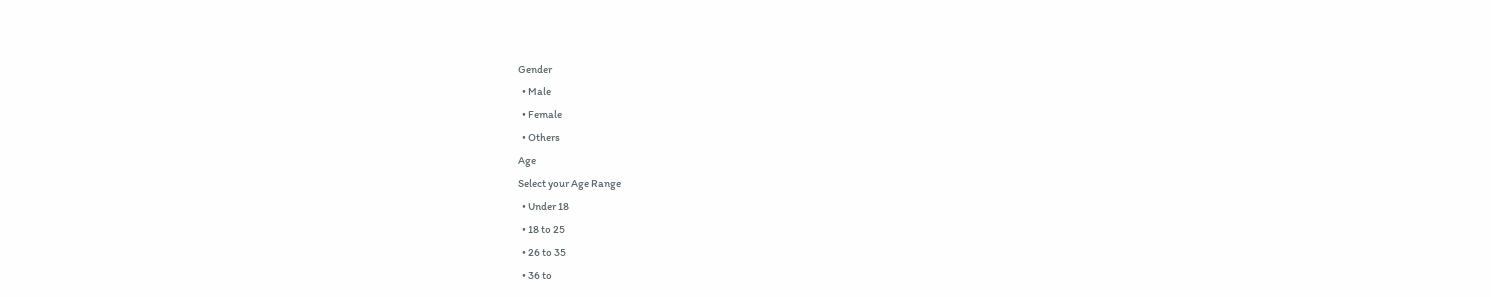Gender
  • Male
  • Female
  • Others
Age
Select your Age Range
  • Under 18
  • 18 to 25
  • 26 to 35
  • 36 to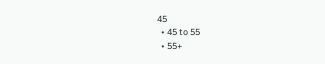45
  • 45 to 55
  • 55+